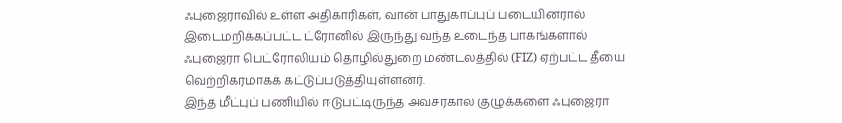ஃபுஜைராவில் உள்ள அதிகாரிகள், வான் பாதுகாப்புப் படையினரால் இடைமறிக்கப்பட்ட ட்ரோனில் இருந்து வந்த உடைந்த பாகங்களால் ஃபுஜைரா பெட்ரோலியம் தொழில்துறை மண்டலத்தில் (FIZ) ஏற்பட்ட தீயை வெற்றிகரமாகக் கட்டுப்படுத்தியுள்ளனர்.
இந்த மீட்புப் பணியில் ஈடுபட்டிருந்த அவசரகால குழுக்களை ஃபுஜைரா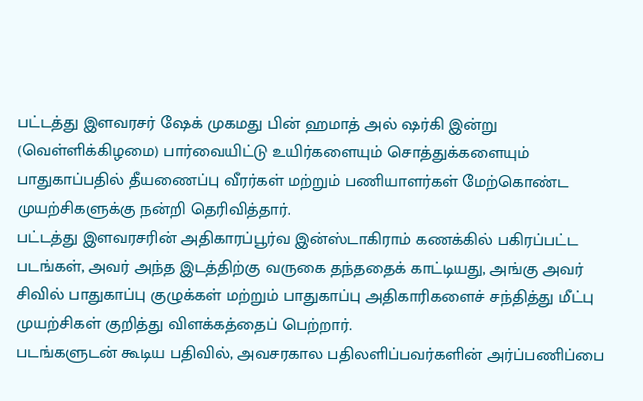பட்டத்து இளவரசர் ஷேக் முகமது பின் ஹமாத் அல் ஷர்கி இன்று (வெள்ளிக்கிழமை) பார்வையிட்டு உயிர்களையும் சொத்துக்களையும் பாதுகாப்பதில் தீயணைப்பு வீரர்கள் மற்றும் பணியாளர்கள் மேற்கொண்ட முயற்சிகளுக்கு நன்றி தெரிவித்தார்.
பட்டத்து இளவரசரின் அதிகாரப்பூர்வ இன்ஸ்டாகிராம் கணக்கில் பகிரப்பட்ட படங்கள், அவர் அந்த இடத்திற்கு வருகை தந்ததைக் காட்டியது, அங்கு அவர் சிவில் பாதுகாப்பு குழுக்கள் மற்றும் பாதுகாப்பு அதிகாரிகளைச் சந்தித்து மீட்பு முயற்சிகள் குறித்து விளக்கத்தைப் பெற்றார்.
படங்களுடன் கூடிய பதிவில், அவசரகால பதிலளிப்பவர்களின் அர்ப்பணிப்பை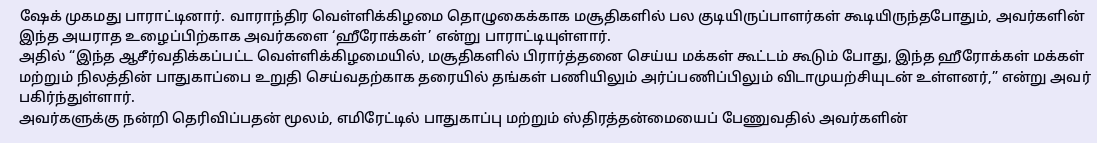ஷேக் முகமது பாராட்டினார். வாராந்திர வெள்ளிக்கிழமை தொழுகைக்காக மசூதிகளில் பல குடியிருப்பாளர்கள் கூடியிருந்தபோதும், அவர்களின் இந்த அயராத உழைப்பிற்காக அவர்களை ‘ஹீரோக்கள்’ என்று பாராட்டியுள்ளார்.
அதில் “இந்த ஆசீர்வதிக்கப்பட்ட வெள்ளிக்கிழமையில், மசூதிகளில் பிரார்த்தனை செய்ய மக்கள் கூட்டம் கூடும் போது, இந்த ஹீரோக்கள் மக்கள் மற்றும் நிலத்தின் பாதுகாப்பை உறுதி செய்வதற்காக தரையில் தங்கள் பணியிலும் அர்ப்பணிப்பிலும் விடாமுயற்சியுடன் உள்ளனர்,” என்று அவர் பகிர்ந்துள்ளார்.
அவர்களுக்கு நன்றி தெரிவிப்பதன் மூலம், எமிரேட்டில் பாதுகாப்பு மற்றும் ஸ்திரத்தன்மையைப் பேணுவதில் அவர்களின்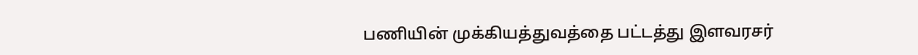பணியின் முக்கியத்துவத்தை பட்டத்து இளவரசர்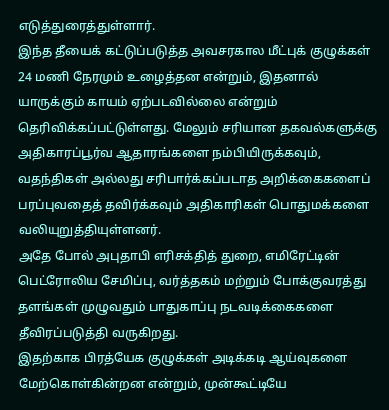எடுத்துரைத்துள்ளார்.
இந்த தீயைக் கட்டுப்படுத்த அவசரகால மீட்புக் குழுக்கள் 24 மணி நேரமும் உழைத்தன என்றும், இதனால் யாருக்கும் காயம் ஏற்படவில்லை என்றும் தெரிவிக்கப்பட்டுள்ளது. மேலும் சரியான தகவல்களுக்கு அதிகாரப்பூர்வ ஆதாரங்களை நம்பியிருக்கவும், வதந்திகள் அல்லது சரிபார்க்கப்படாத அறிக்கைகளைப் பரப்புவதைத் தவிர்க்கவும் அதிகாரிகள் பொதுமக்களை வலியுறுத்தியுள்ளனர்.
அதே போல் அபுதாபி எரிசக்தித் துறை, எமிரேட்டின் பெட்ரோலிய சேமிப்பு, வர்த்தகம் மற்றும் போக்குவரத்து தளங்கள் முழுவதும் பாதுகாப்பு நடவடிக்கைகளை தீவிரப்படுத்தி வருகிறது.
இதற்காக பிரத்யேக குழுக்கள் அடிக்கடி ஆய்வுகளை மேற்கொள்கின்றன என்றும், முன்கூட்டியே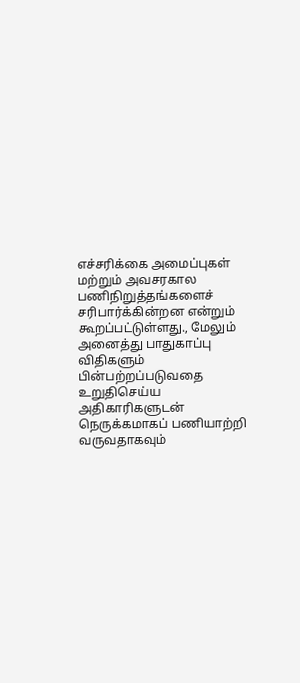எச்சரிக்கை அமைப்புகள் மற்றும் அவசரகால பணிநிறுத்தங்களைச் சரிபார்க்கின்றன என்றும் கூறப்பட்டுள்ளது., மேலும் அனைத்து பாதுகாப்பு விதிகளும் பின்பற்றப்படுவதை உறுதிசெய்ய அதிகாரிகளுடன் நெருக்கமாகப் பணியாற்றி வருவதாகவும்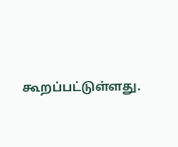கூறப்பட்டுள்ளது.